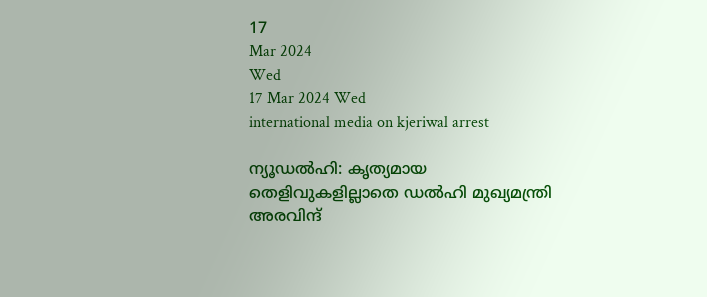17
Mar 2024
Wed
17 Mar 2024 Wed
international media on kjeriwal arrest

ന്യൂഡല്‍ഹി: കൃത്യമായ തെളിവുകളില്ലാതെ ഡല്‍ഹി മുഖ്യമന്ത്രി അരവിന്ദ്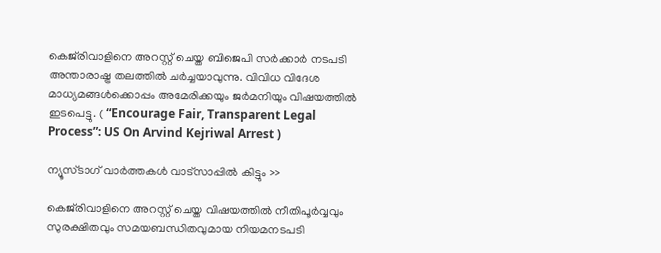കെജ്‌രിവാളിനെ അറസ്റ്റ് ചെയ്ത ബിജെപി സര്‍ക്കാര്‍ നടപടി അന്താരാഷ്ട്ര തലത്തില്‍ ചര്‍ച്ചയാവുന്നു. വിവിധ വിദേശ മാധ്യമങ്ങള്‍ക്കൊപ്പം അമേരിക്കയും ജര്‍മനിയും വിഷയത്തില്‍ ഇടപെട്ടു. ( “Encourage Fair, Transparent Legal Process”: US On Arvind Kejriwal Arrest )

ന്യൂസ്ടാഗ് വാര്‍ത്തകള്‍ വാട്‌സാപ്പില്‍ കിട്ടും >>

കെജ്‌രിവാളിനെ അറസ്റ്റ് ചെയ്ത വിഷയത്തില്‍ നീതിപൂര്‍വ്വവും സുരക്ഷിതവും സമയബന്ധിതവുമായ നിയമനടപടി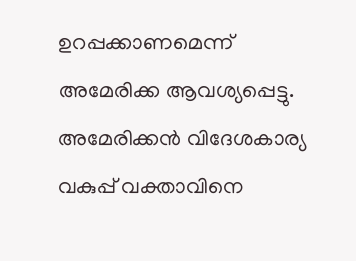ഉറപ്പക്കാണമെന്ന് അമേരിക്ക ആവശ്യപ്പെട്ടു. അമേരിക്കന്‍ വിദേശകാര്യ വകുപ്പ് വക്താവിനെ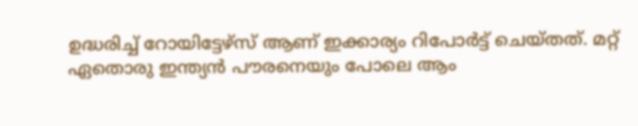ഉദ്ധരിച്ച് റോയിട്ടേഴ്‌സ് ആണ് ഇക്കാര്യം റിപോര്‍ട്ട് ചെയ്തത്. മറ്റ് ഏതൊരു ഇന്ത്യന്‍ പൗരനെയും പോലെ ആം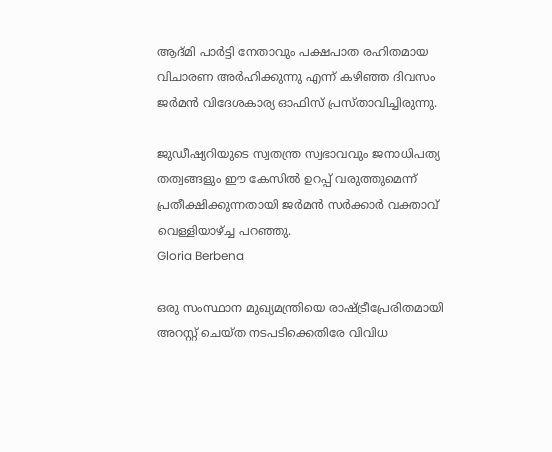ആദ്മി പാര്‍ട്ടി നേതാവും പക്ഷപാത രഹിതമായ വിചാരണ അര്‍ഹിക്കുന്നു എന്ന് കഴിഞ്ഞ ദിവസം ജര്‍മന്‍ വിദേശകാര്യ ഓഫിസ് പ്രസ്താവിച്ചിരുന്നു.

ജുഡീഷ്യറിയുടെ സ്വതന്ത്ര സ്വഭാവവും ജനാധിപത്യ തത്വങ്ങളും ഈ കേസില്‍ ഉറപ്പ് വരുത്തുമെന്ന് പ്രതീക്ഷിക്കുന്നതായി ജര്‍മന്‍ സര്‍ക്കാര്‍ വക്താവ് വെള്ളിയാഴ്ച്ച പറഞ്ഞു.
Gloria Berbena

ഒരു സംസ്ഥാന മുഖ്യമന്ത്രിയെ രാഷ്ട്രീപ്രേരിതമായി അറസ്റ്റ് ചെയ്ത നടപടിക്കെതിരേ വിവിധ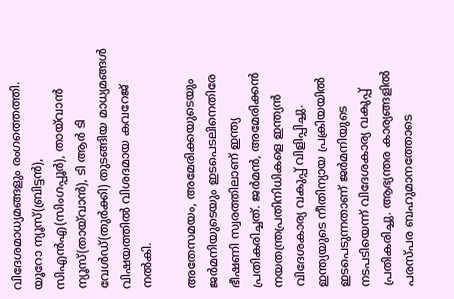വിദേശമാധ്യമങ്ങളും രംഗത്തെത്തി. യൂറോ ന്യൂസ്(ബ്രിട്ടന്‍), സിഎന്‍എ(സിംഗപ്പൂര്‍), തായ്‌വാന്‍ ന്യൂസ്(തായ്‌വാന്‍), ടി ആര്‍ ടി വേള്‍ഡ്(തുര്‍ക്കി) തുടങ്ങിയ മാധ്യമങ്ങള്‍ വിഷയത്തില്‍ വിശദമായ കവറേജ് നല്‍കി.

അതേസമയം, അമേരിക്കയുടെയും ജര്‍മനിയുടെയും ഇടപെടലിനെതിരേ ഭീഷണി സ്വരത്തിലാണ് ഇന്ത്യ പ്രതികരിച്ചത്. ജര്‍മന്‍, അമേരിക്കന്‍ നയതന്ത്രപ്രതിനിധികളെ ഇന്ത്യന്‍ വിദേശകാര്യ വകുപ്പ് വിളിപ്പിച്ചു. ഇന്ത്യയുടെ നീതിന്യായ പ്രക്രിയയില്‍ ഇടപെടുന്നതാണ് ജര്‍മനിയുടെ നടപടിയെന്ന് വിദേശകാര്യ വകുപ്പ് പ്രതികരിച്ചു. ആഭ്യന്തര കാര്യങ്ങളില്‍ പരസ്പര ബഹുമാനത്തോടെ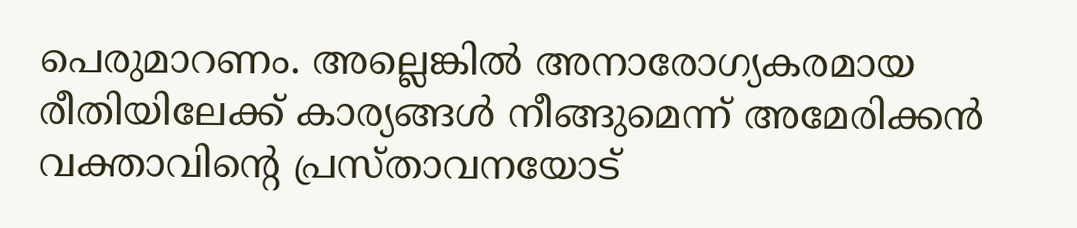പെരുമാറണം. അല്ലെങ്കില്‍ അനാരോഗ്യകരമായ രീതിയിലേക്ക് കാര്യങ്ങള്‍ നീങ്ങുമെന്ന് അമേരിക്കന്‍ വക്താവിന്റെ പ്രസ്താവനയോട്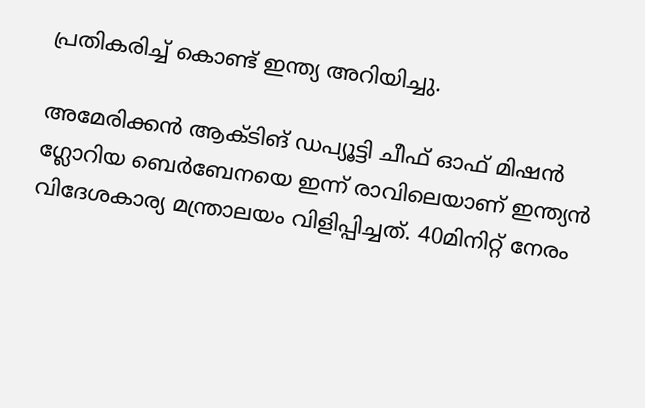പ്രതികരിച്ച് കൊണ്ട് ഇന്ത്യ അറിയിച്ചു.

അമേരിക്കന്‍ ആക്ടിങ് ഡപ്യൂട്ടി ചീഫ് ഓഫ് മിഷന്‍ ഗ്ലോറിയ ബെര്‍ബേനയെ ഇന്ന് രാവിലെയാണ് ഇന്ത്യന്‍ വിദേശകാര്യ മന്ത്രാലയം വിളിപ്പിച്ചത്. 40മിനിറ്റ് നേരം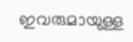ഇവരുമായുള്ള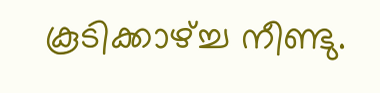കൂടിക്കാഴ്ച്ച നീണ്ടു.